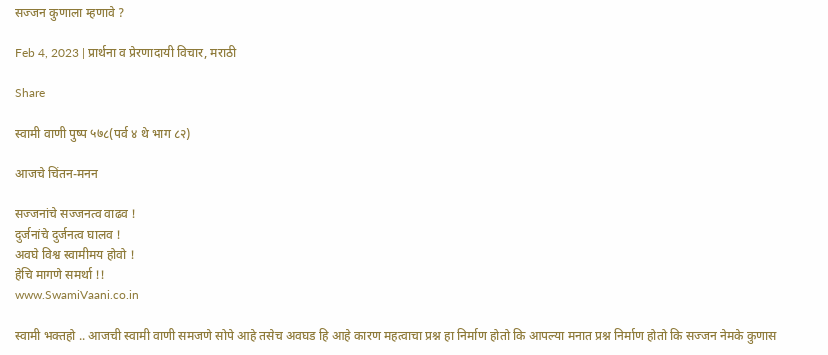सज्जन कुणाला म्हणावे ?

Feb 4, 2023 | प्रार्थना व प्रेरणादायी विचार, मराठी

Share

स्वामी वाणी पुष्प ५७८(पर्व ४ थे भाग ८२)

आजचे चिंतन-मनन

सज्जनांचे सज्जनत्व वाढव !
दुर्जनांचे दुर्जनत्व घालव !
अवघे विश्व स्वामीमय होवो !
हेचि मागणे समर्था !!
www.SwamiVaani.co.in

स्वामी भक्तहो .. आजची स्वामी वाणी समजणे सोपे आहे तसेच अवघड हि आहे कारण महत्वाचा प्रश्न हा निर्माण होतो कि आपल्या मनात प्रश्न निर्माण होतो कि सज्जन नेमके कुणास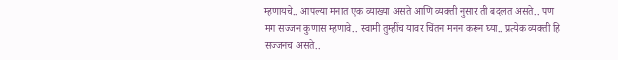म्हणायचे.. आपल्या मनात एक व्याख्या असते आणि व्यक्ती नुसार ती बदलत असते.. पण मग सज्जन कुणास म्हणावे.. स्वामी तुम्हींच यावर चिंतन मनन करून घ्या.. प्रत्येक व्यक्ती हि सज्जनच असते..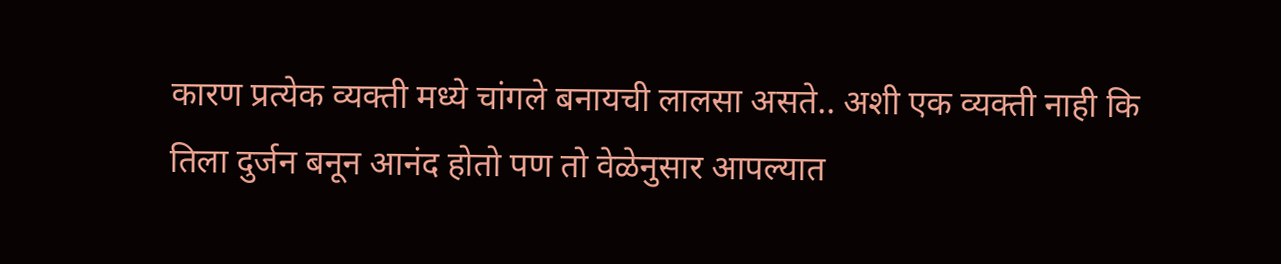कारण प्रत्येक व्यक्ती मध्ये चांगले बनायची लालसा असते.. अशी एक व्यक्ती नाही कि तिला दुर्जन बनून आनंद होतो पण तो वेळेनुसार आपल्यात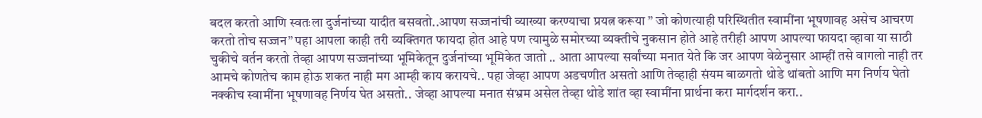बदल करतो आणि स्वतःला दुर्जनांच्या यादीत बसवतो..आपण सज्जनांची व्याख्या करण्याचा प्रयत्न करूया ” जो कोणत्याही परिस्थितीत स्वामींना भूषणावह असेच आचरण करतो तोच सज्जन” पहा आपला काही तरी व्यक्तिगत फायदा होत आहे पण त्यामुळे समोरच्या व्यक्तीचे नुकसान होते आहे तरीही आपण आपल्या फायदा व्हावा या साठी चुकीचे वर्तन करतो तेव्हा आपण सज्जनांच्या भूमिकेतून दुर्जनांच्या भूमिकेत जातो .. आता आपल्या सर्वांच्या मनात येते कि जर आपण वेळेनुसार आम्हीं तसे वागलो नाही तर आमचे कोणतेच काम होऊ शकत नाही मग आम्ही काय करायचे.. पहा जेव्हा आपण अडचणीत असतो आणि तेव्हाही संयम बाळगतो थोडे थांबतो आणि मग निर्णय घेतो नक्कीच स्वामींना भूषणावह निर्णय घेत असतो.. जेव्हा आपल्या मनात संभ्रम असेल तेव्हा थोडे शांत व्हा स्वामींना प्रार्थना करा मार्गदर्शन करा..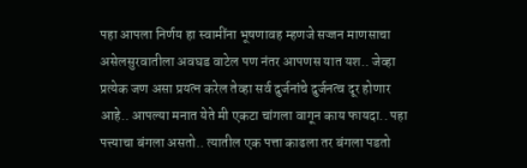पहा आपला निर्णय हा स्वामींना भूषणावह म्हणजे सज्जन माणसाचा असेलसुरवातीला अवघड वाटेल पण नंतर आपणस यात यश.. जेव्हा प्रत्येक जण असा प्रयत्न करेल तेव्हा सर्व दुर्जनांचे दुर्जनत्व दूर होणार आहे.. आपल्या मनात येते मी एकटा चांगला वागून काय फायदा.. पहा पत्त्याचा बंगला असतो.. त्यातील एक पत्ता काढला तर बंगला पडतो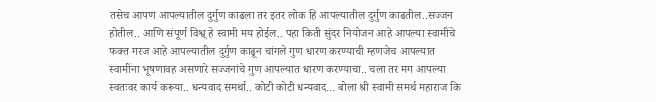तसेच आपण आपल्यातील दुर्गुण काढला तर इतर लोक हि आपल्यातील दुर्गुण काढतील..सज्जन होतील.. आणि संपूर्ण विश्व् हे स्वामी मय होईल.. पहा किती सुंदर नियोजन आहे आपल्या स्वामींचे फक्त गरज आहे आपल्यातील दुर्गुण काढून चांगले गुण धारण करण्याची म्हणजेच आपल्यात स्वामींना भूषणावह असणारे सज्जनांचे गुण आपल्यात धारण करण्याचा.. चला तर मग आपल्या स्वतःवर कार्य करूया.. धन्यवाद समर्था.. कोटी कोटी धन्यवाद… बोला श्री स्वामी समर्थ महाराज कि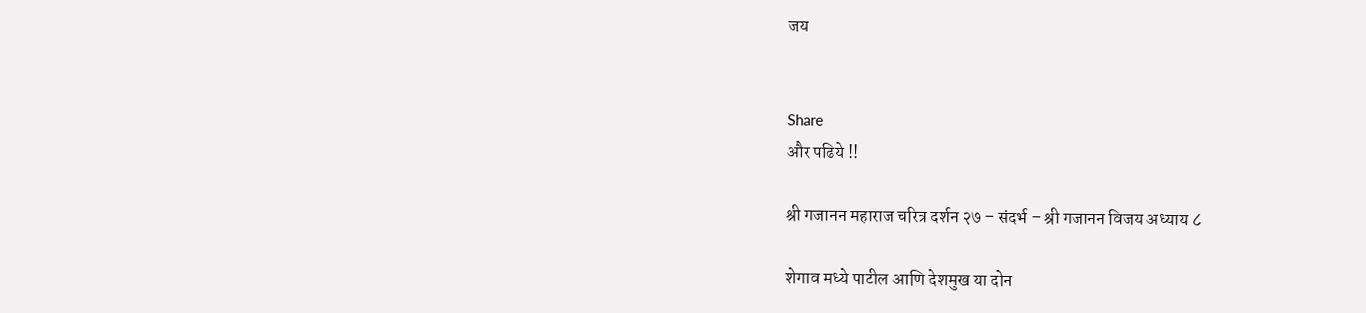जय


Share
और पढिये !!

श्री गजानन महाराज चरित्र दर्शन २७ – संदर्भ – श्री गजानन विजय अध्याय ८

शेगाव मध्ये पाटील आणि देशमुख या दोन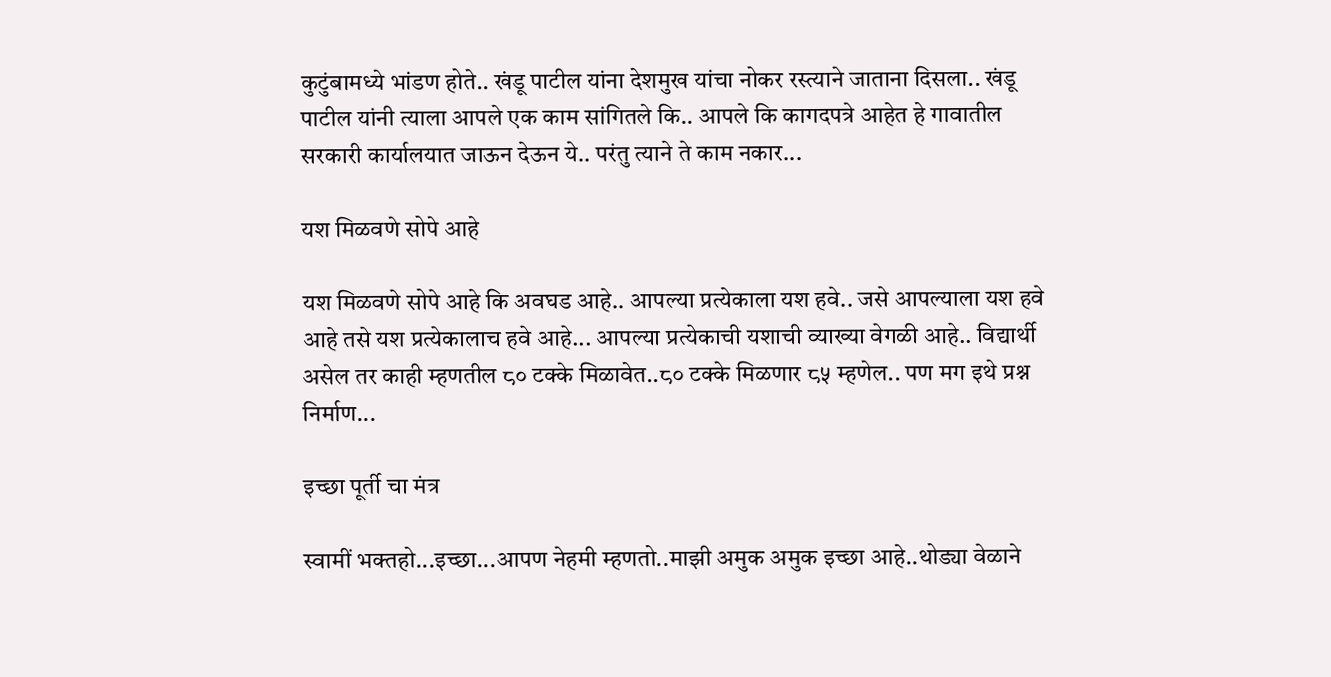कुटुंबामध्ये भांडण होते.. खंडू पाटील यांना देशमुख यांचा नोकर रस्त्याने जाताना दिसला.. खंडू पाटील यांनी त्याला आपले एक काम सांगितले कि.. आपले कि कागदपत्रे आहेत हे गावातील सरकारी कार्यालयात जाऊन देऊन ये.. परंतु त्याने ते काम नकार...

यश मिळवणे सोपे आहे

यश मिळवणे सोपे आहे कि अवघड आहे.. आपल्या प्रत्येकाला यश हवे.. जसे आपल्याला यश हवे आहे तसे यश प्रत्येकालाच हवे आहे... आपल्या प्रत्येकाची यशाची व्याख्या वेगळी आहे.. विद्यार्थी असेल तर काही म्हणतील ८० टक्के मिळावेत..८० टक्के मिळणार ८५ म्हणेल.. पण मग इथे प्रश्न निर्माण...

इच्छा पूर्ती चा मंत्र

स्वामीं भक्तहो...इच्छा...आपण नेहमी म्हणतो..माझी अमुक अमुक इच्छा आहे..थोड्या वेळाने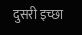दुसरी इच्छा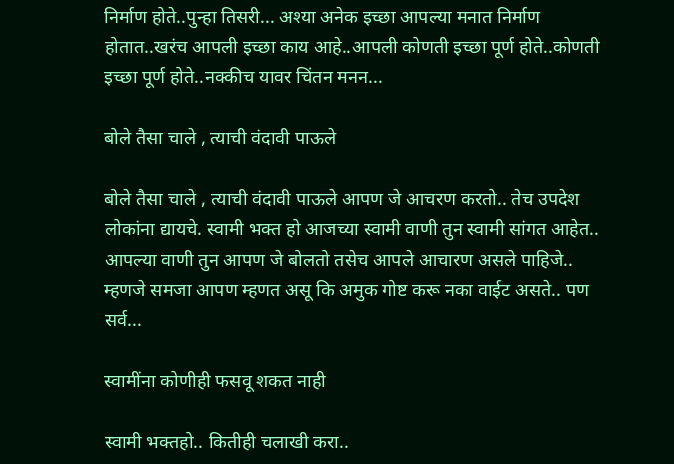निर्माण होते..पुन्हा तिसरी... अश्या अनेक इच्छा आपल्या मनात निर्माण होतात..खरंच आपली इच्छा काय आहे..आपली कोणती इच्छा पूर्ण होते..कोणती इच्छा पूर्ण होते..नक्कीच यावर चिंतन मनन...

बोले तैसा चाले , त्याची वंदावी पाऊले

बोले तैसा चाले , त्याची वंदावी पाऊले आपण जे आचरण करतो.. तेच उपदेश लोकांना द्यायचे. स्वामी भक्त हो आजच्या स्वामी वाणी तुन स्वामी सांगत आहेत.. आपल्या वाणी तुन आपण जे बोलतो तसेच आपले आचारण असले पाहिजे.. म्हणजे समजा आपण म्हणत असू कि अमुक गोष्ट करू नका वाईट असते.. पण सर्व...

स्वामींना कोणीही फसवू शकत नाही

स्वामी भक्तहो.. कितीही चलाखी करा..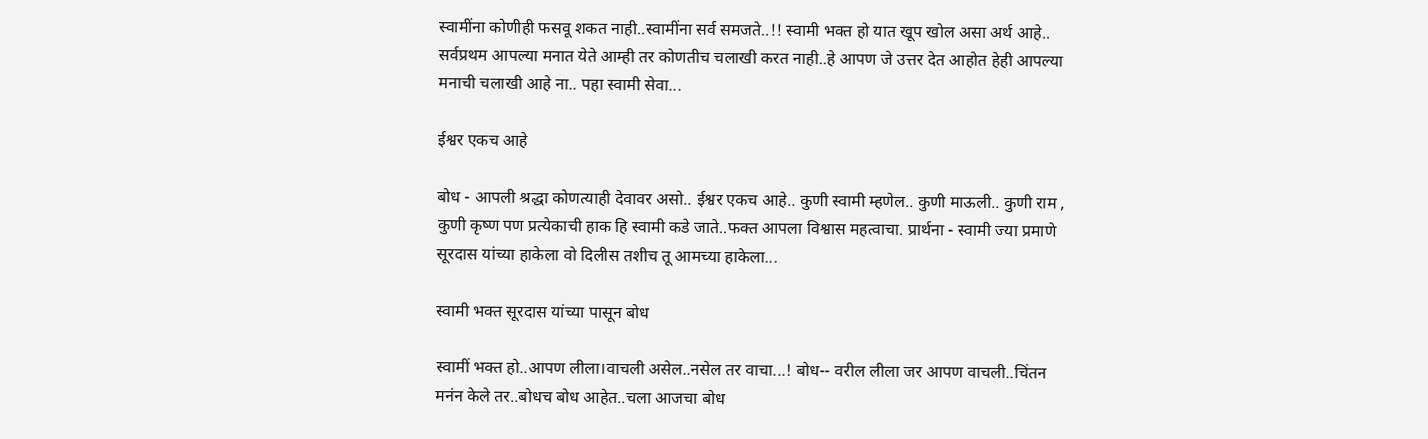स्वामींना कोणीही फसवू शकत नाही..स्वामींना सर्व समजते..!! स्वामी भक्त हो यात खूप खोल असा अर्थ आहे.. सर्वप्रथम आपल्या मनात येते आम्ही तर कोणतीच चलाखी करत नाही..हे आपण जे उत्तर देत आहोत हेही आपल्या मनाची चलाखी आहे ना.. पहा स्वामी सेवा...

ईश्वर एकच आहे

बोध - आपली श्रद्धा कोणत्याही देवावर असो.. ईश्वर एकच आहे.. कुणी स्वामी म्हणेल.. कुणी माऊली.. कुणी राम , कुणी कृष्ण पण प्रत्येकाची हाक हि स्वामी कडे जाते..फक्त आपला विश्वास महत्वाचा. प्रार्थना - स्वामी ज्या प्रमाणे सूरदास यांच्या हाकेला वो दिलीस तशीच तू आमच्या हाकेला...

स्वामी भक्त सूरदास यांच्या पासून बोध

स्वामीं भक्त हो..आपण लीला।वाचली असेल..नसेल तर वाचा...! बोध-- वरील लीला जर आपण वाचली..चिंतन मनंन केले तर..बोधच बोध आहेत..चला आजचा बोध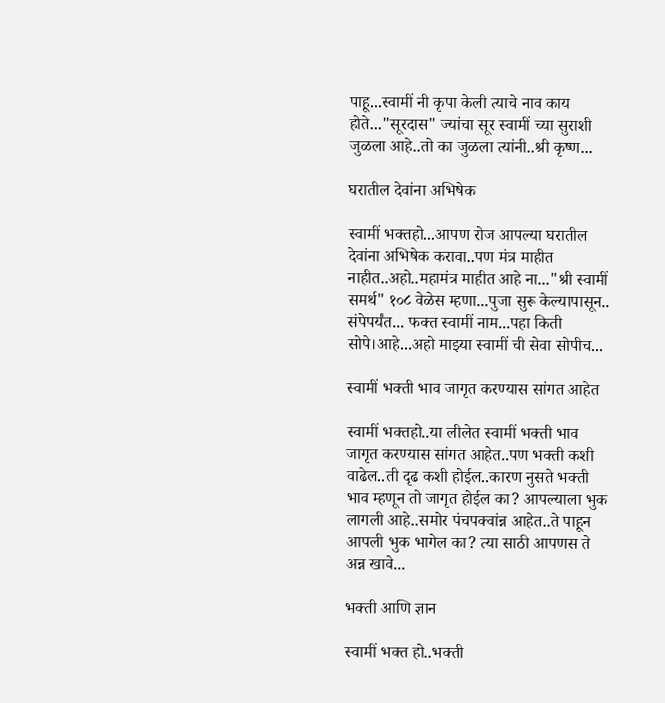पाहू...स्वामीं नी कृपा केली त्याचे नाव काय होते..."सूरदास" ज्यांचा सूर स्वामीं च्या सुराशी जुळला आहे..तो का जुळला त्यांनी..श्री कृष्ण...

घरातील देवांना अभिषेक

स्वामीं भक्तहो...आपण रोज आपल्या घरातील देवांना अभिषेक करावा..पण मंत्र माहीत नाहीत..अहो..महामंत्र माहीत आहे ना..."श्री स्वामीं समर्थ" १०८ वेळेस म्हणा...पुजा सुरू केल्यापासून.. संपेपर्यंत... फक्त स्वामीं नाम...पहा किती सोपे।आहे...अहो माझ्या स्वामीं ची सेवा सोपीच...

स्वामीं भक्ती भाव जागृत करण्यास सांगत आहेत

स्वामीं भक्तहो..या लीलेत स्वामीं भक्ती भाव जागृत करण्यास सांगत आहेत..पण भक्ती कशी वाढेल..ती दृढ कशी होईल..कारण नुसते भक्ती भाव म्हणून तो जागृत होईल का? आपल्याला भुक लागली आहे..समोर पंचपक्वांन्न आहेत..ते पाहून आपली भुक भागेल का? त्या साठी आपणस ते अन्न खावे...

भक्ती आणि ज्ञान

स्वामीं भक्त हो..भक्ती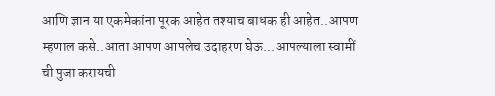आणि ज्ञान या एकमेकांना पूरक आहेत तश्याच बाधक ही आहेत..आपण म्हणाल कसे..आता आपण आपलेच उदाहरण घेऊ...आपल्याला स्वामीं ची पुजा करायची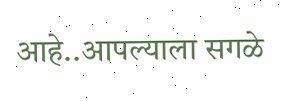आहे..आपल्याला सगळे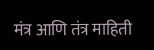मंत्र आणि तंत्र माहिती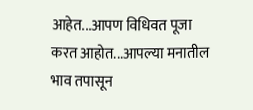आहेत...आपण विधिवत पूजा करत आहोत...आपल्या मनातील भाव तपासून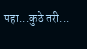पहा...कुठे तरी...